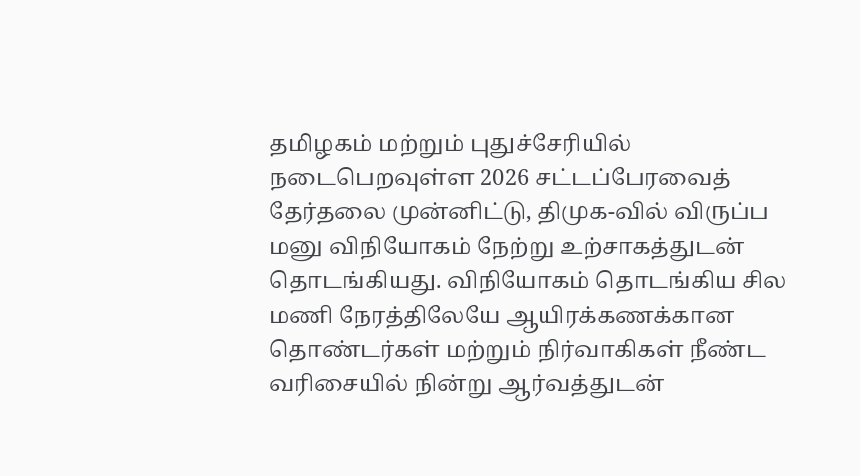தமிழகம் மற்றும் புதுச்சேரியில் நடைபெறவுள்ள 2026 சட்டப்பேரவைத் தேர்தலை முன்னிட்டு, திமுக-வில் விருப்ப மனு விநியோகம் நேற்று உற்சாகத்துடன் தொடங்கியது. விநியோகம் தொடங்கிய சில மணி நேரத்திலேயே ஆயிரக்கணக்கான தொண்டர்கள் மற்றும் நிர்வாகிகள் நீண்ட வரிசையில் நின்று ஆர்வத்துடன்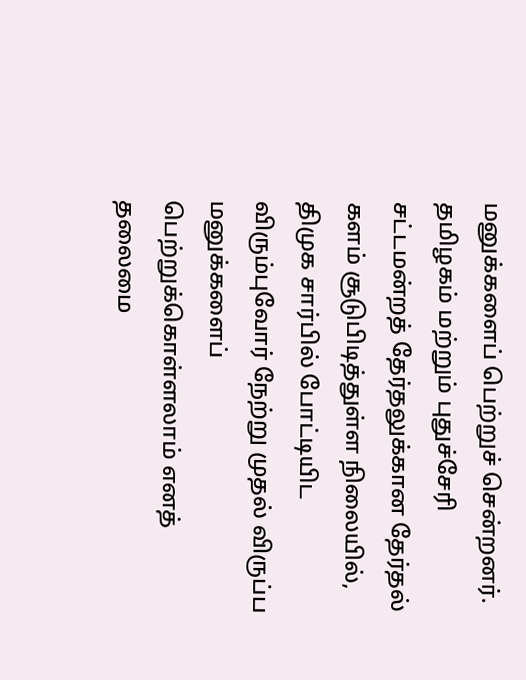மனுக்களைப் பெற்றுச் சென்றனர்.
தமிழகம் மற்றும் புதுச்சேரி சட்டமன்றத் தேர்தலுக்கான தேர்தல் களம் சூடுபிடித்துள்ள நிலையில், திமுக சார்பில் போட்டியிட விரும்புவோர் நேற்று முதல் விருப்ப மனுக்களைப் பெற்றுக்கொள்ளலாம் எனத் தலைமை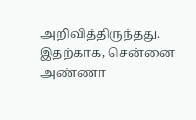அறிவித்திருந்தது. இதற்காக, சென்னை அண்ணா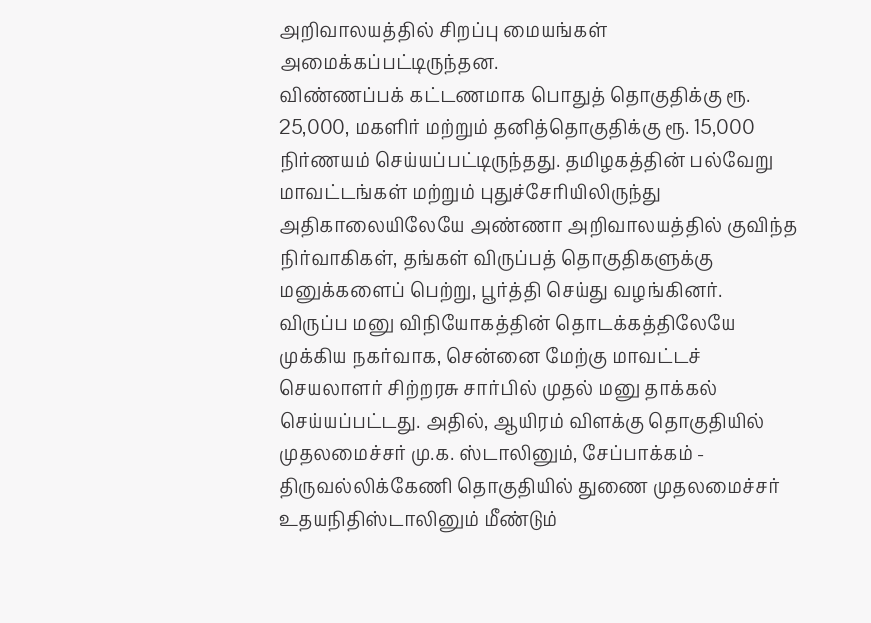அறிவாலயத்தில் சிறப்பு மையங்கள் அமைக்கப்பட்டிருந்தன.
விண்ணப்பக் கட்டணமாக பொதுத் தொகுதிக்கு ரூ. 25,000, மகளிர் மற்றும் தனித்தொகுதிக்கு ரூ. 15,000 நிர்ணயம் செய்யப்பட்டிருந்தது. தமிழகத்தின் பல்வேறு மாவட்டங்கள் மற்றும் புதுச்சேரியிலிருந்து அதிகாலையிலேயே அண்ணா அறிவாலயத்தில் குவிந்த நிர்வாகிகள், தங்கள் விருப்பத் தொகுதிகளுக்கு மனுக்களைப் பெற்று, பூர்த்தி செய்து வழங்கினர்.
விருப்ப மனு விநியோகத்தின் தொடக்கத்திலேயே முக்கிய நகர்வாக, சென்னை மேற்கு மாவட்டச் செயலாளர் சிற்றரசு சார்பில் முதல் மனு தாக்கல் செய்யப்பட்டது. அதில், ஆயிரம் விளக்கு தொகுதியில் முதலமைச்சர் மு.க. ஸ்டாலினும், சேப்பாக்கம் - திருவல்லிக்கேணி தொகுதியில் துணை முதலமைச்சர் உதயநிதிஸ்டாலினும் மீண்டும்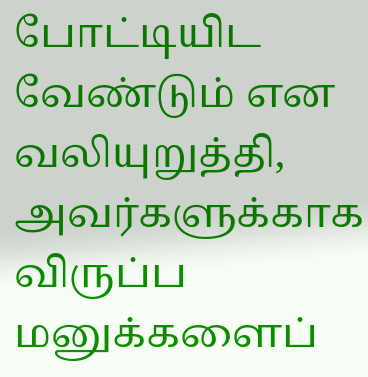போட்டியிட வேண்டும் என வலியுறுத்தி, அவர்களுக்காக விருப்ப மனுக்களைப்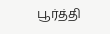பூர்த்தி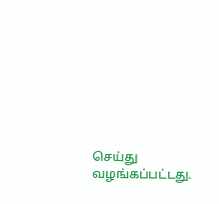செய்து வழங்கப்பட்டது.